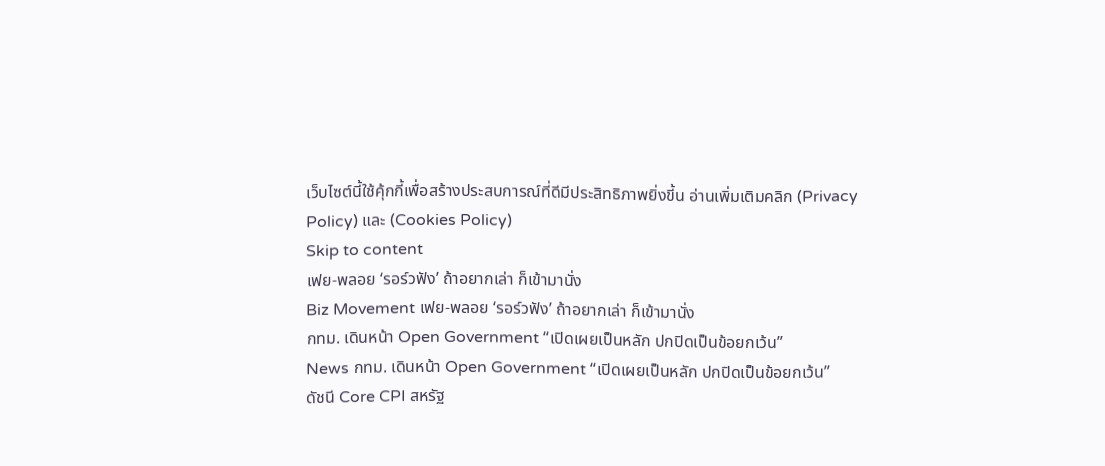เว็บไซต์นี้ใช้คุ้กกี้เพื่อสร้างประสบการณ์ที่ดีมีประสิทธิภาพยิ่งขี้น อ่านเพิ่มเติมคลิก (Privacy Policy) และ (Cookies Policy)
Skip to content
เฟย-พลอย ‘รอร์วฟัง’ ถ้าอยากเล่า ก็เข้ามานั่ง
Biz Movement เฟย-พลอย ‘รอร์วฟัง’ ถ้าอยากเล่า ก็เข้ามานั่ง
กทม. เดินหน้า Open Government “เปิดเผยเป็นหลัก ปกปิดเป็นข้อยกเว้น”
News กทม. เดินหน้า Open Government “เปิดเผยเป็นหลัก ปกปิดเป็นข้อยกเว้น”
ดัชนี Core CPI สหรัฐ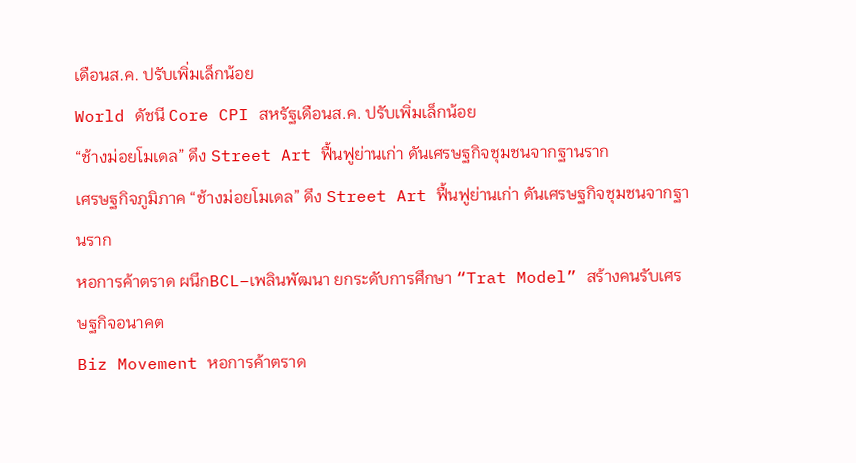เดือนส.ค. ปรับเพิ่มเล็กน้อย
World ดัชนี Core CPI สหรัฐเดือนส.ค. ปรับเพิ่มเล็กน้อย
“ช้างม่อยโมเดล” ดึง Street Art ฟื้นฟูย่านเก่า ดันเศรษฐกิจชุมชนจากฐานราก
เศรษฐกิจภูมิภาค “ช้างม่อยโมเดล” ดึง Street Art ฟื้นฟูย่านเก่า ดันเศรษฐกิจชุมชนจากฐานราก
หอการค้าตราด ผนึกBCL–เพลินพัฒนา ยกระดับการศึกษา “Trat Model” สร้างคนรับเศรษฐกิจอนาคต
Biz Movement หอการค้าตราด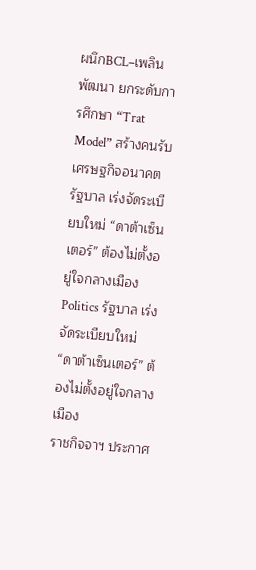ผนึกBCL–เพลินพัฒนา ยกระดับการศึกษา “Trat Model” สร้างคนรับเศรษฐกิจอนาคต
รัฐบาล เร่งจัดระเบียบใหม่ “ดาต้าเซ็นเตอร์” ต้องไม่ตั้งอยู่ใจกลางเมือง
Politics รัฐบาล เร่งจัดระเบียบใหม่ “ดาต้าเซ็นเตอร์” ต้องไม่ตั้งอยู่ใจกลางเมือง
ราชกิจจาฯ ประกาศ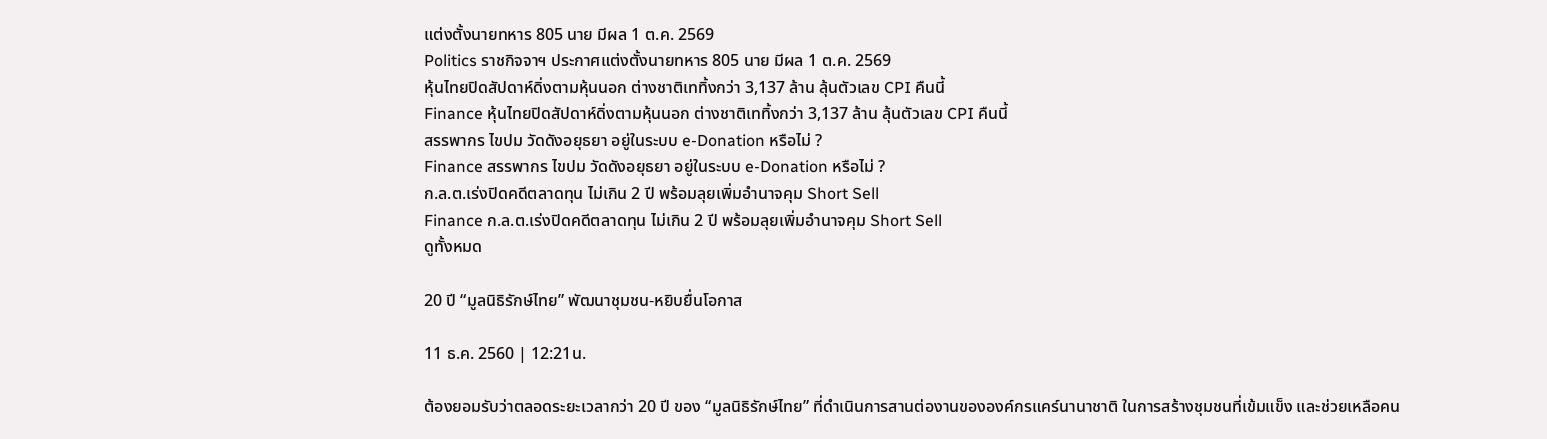แต่งตั้งนายทหาร 805 นาย มีผล 1 ต.ค. 2569
Politics ราชกิจจาฯ ประกาศแต่งตั้งนายทหาร 805 นาย มีผล 1 ต.ค. 2569
หุ้นไทยปิดสัปดาห์ดิ่งตามหุ้นนอก ต่างชาติเททิ้งกว่า 3,137 ล้าน ลุ้นตัวเลข CPI คืนนี้
Finance หุ้นไทยปิดสัปดาห์ดิ่งตามหุ้นนอก ต่างชาติเททิ้งกว่า 3,137 ล้าน ลุ้นตัวเลข CPI คืนนี้
สรรพากร ไขปม วัดดังอยุธยา อยู่ในระบบ e-Donation หรือไม่ ?
Finance สรรพากร ไขปม วัดดังอยุธยา อยู่ในระบบ e-Donation หรือไม่ ?
ก.ล.ต.เร่งปิดคดีตลาดทุน ไม่เกิน 2 ปี พร้อมลุยเพิ่มอำนาจคุม Short Sell
Finance ก.ล.ต.เร่งปิดคดีตลาดทุน ไม่เกิน 2 ปี พร้อมลุยเพิ่มอำนาจคุม Short Sell
ดูทั้งหมด

20 ปี “มูลนิธิรักษ์ไทย” พัฒนาชุมชน-หยิบยื่นโอกาส

11 ธ.ค. 2560 | 12:21น.

ต้องยอมรับว่าตลอดระยะเวลากว่า 20 ปี ของ “มูลนิธิรักษ์ไทย” ที่ดำเนินการสานต่องานขององค์กรแคร์นานาชาติ ในการสร้างชุมชนที่เข้มแข็ง และช่วยเหลือคน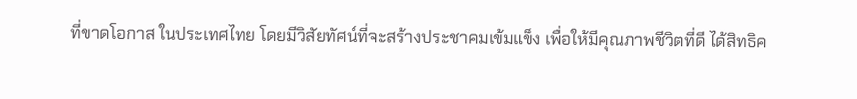ที่ขาดโอกาส ในประเทศไทย โดยมีวิสัยทัศน์ที่จะสร้างประชาคมเข้มแข็ง เพื่อให้มีคุณภาพชีวิตที่ดี ได้สิทธิค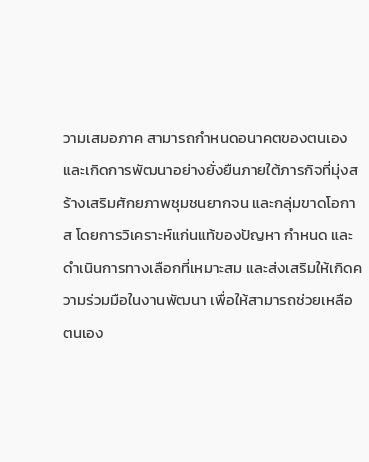วามเสมอภาค สามารถกำหนดอนาคตของตนเอง และเกิดการพัฒนาอย่างยั่งยืนภายใต้ภารกิจที่มุ่งสร้างเสริมศักยภาพชุมชนยากจน และกลุ่มขาดโอกาส โดยการวิเคราะห์แก่นแท้ของปัญหา กำหนด และดำเนินการทางเลือกที่เหมาะสม และส่งเสริมให้เกิดความร่วมมือในงานพัฒนา เพื่อให้สามารถช่วยเหลือตนเอง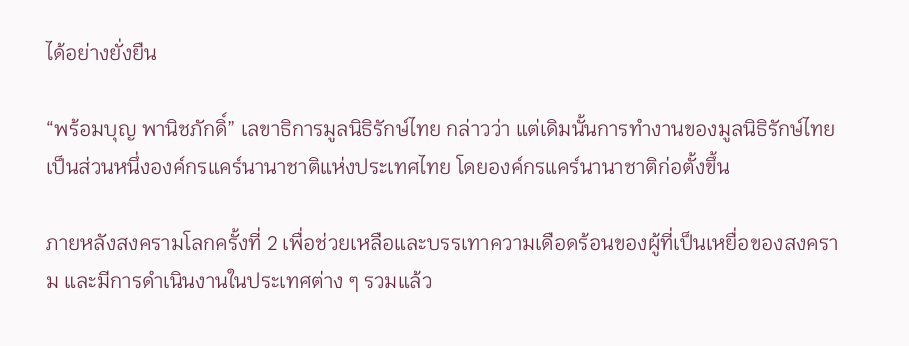ได้อย่างยั่งยืน

“พร้อมบุญ พานิชภักดิ์” เลขาธิการมูลนิธิรักษ์ไทย กล่าวว่า แต่เดิมนั้นการทำงานของมูลนิธิรักษ์ไทยเป็นส่วนหนึ่งองค์กรแคร์นานาชาติแห่งประเทศไทย โดยองค์กรแคร์นานาชาติก่อตั้งขึ้น

ภายหลังสงครามโลกครั้งที่ 2 เพื่อช่วยเหลือและบรรเทาความเดือดร้อนของผู้ที่เป็นเหยื่อของสงคราม และมีการดำเนินงานในประเทศต่าง ๆ รวมแล้ว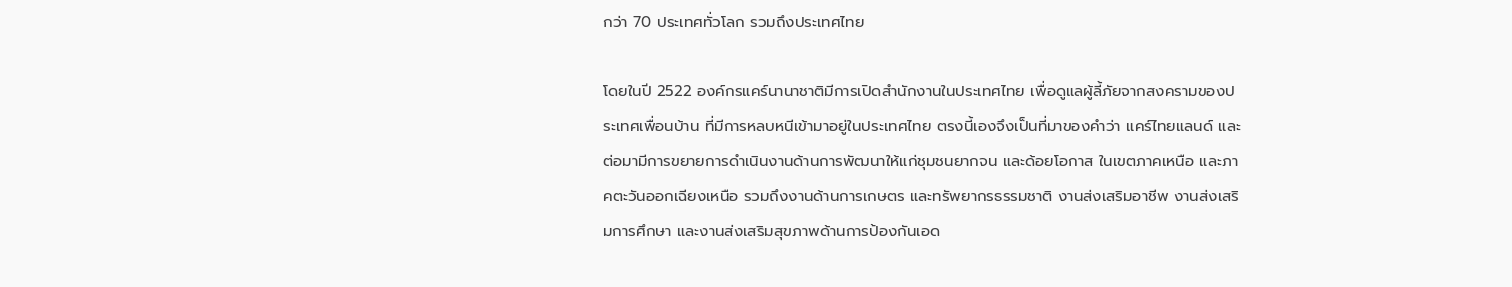กว่า 70 ประเทศทั่วโลก รวมถึงประเทศไทย

โดยในปี 2522 องค์กรแคร์นานาชาติมีการเปิดสำนักงานในประเทศไทย เพื่อดูแลผู้ลี้ภัยจากสงครามของประเทศเพื่อนบ้าน ที่มีการหลบหนีเข้ามาอยู่ในประเทศไทย ตรงนี้เองจึงเป็นที่มาของคำว่า แคร์ไทยแลนด์ และต่อมามีการขยายการดำเนินงานด้านการพัฒนาให้แก่ชุมชนยากจน และด้อยโอกาส ในเขตภาคเหนือ และภาคตะวันออกเฉียงเหนือ รวมถึงงานด้านการเกษตร และทรัพยากรธรรมชาติ งานส่งเสริมอาชีพ งานส่งเสริมการศึกษา และงานส่งเสริมสุขภาพด้านการป้องกันเอด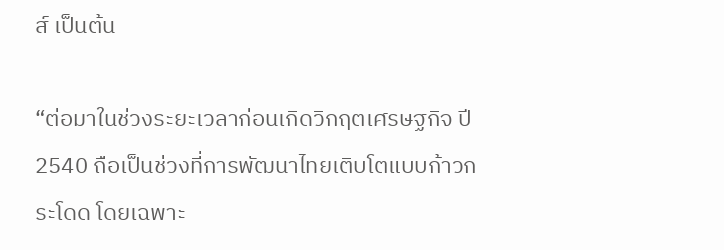ส์ เป็นต้น

“ต่อมาในช่วงระยะเวลาก่อนเกิดวิกฤตเศรษฐกิจ ปี 2540 ถือเป็นช่วงที่การพัฒนาไทยเติบโตแบบก้าวกระโดด โดยเฉพาะ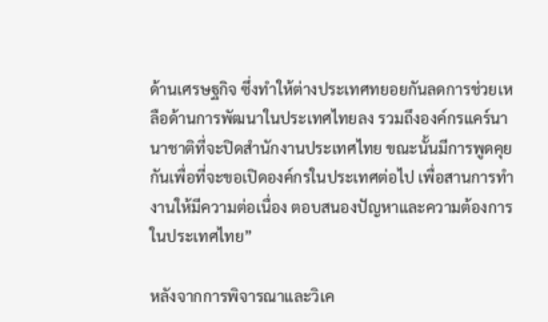ด้านเศรษฐกิจ ซึ่งทำให้ต่างประเทศทยอยกันลดการช่วยเหลือด้านการพัฒนาในประเทศไทยลง รวมถึงองค์กรแคร์นานาชาติที่จะปิดสำนักงานประเทศไทย ขณะนั้นมีการพูดคุยกันเพื่อที่จะขอเปิดองค์กรในประเทศต่อไป เพื่อสานการทำงานให้มีความต่อเนื่อง ตอบสนองปัญหาและความต้องการในประเทศไทย”

หลังจากการพิจารณาและวิเค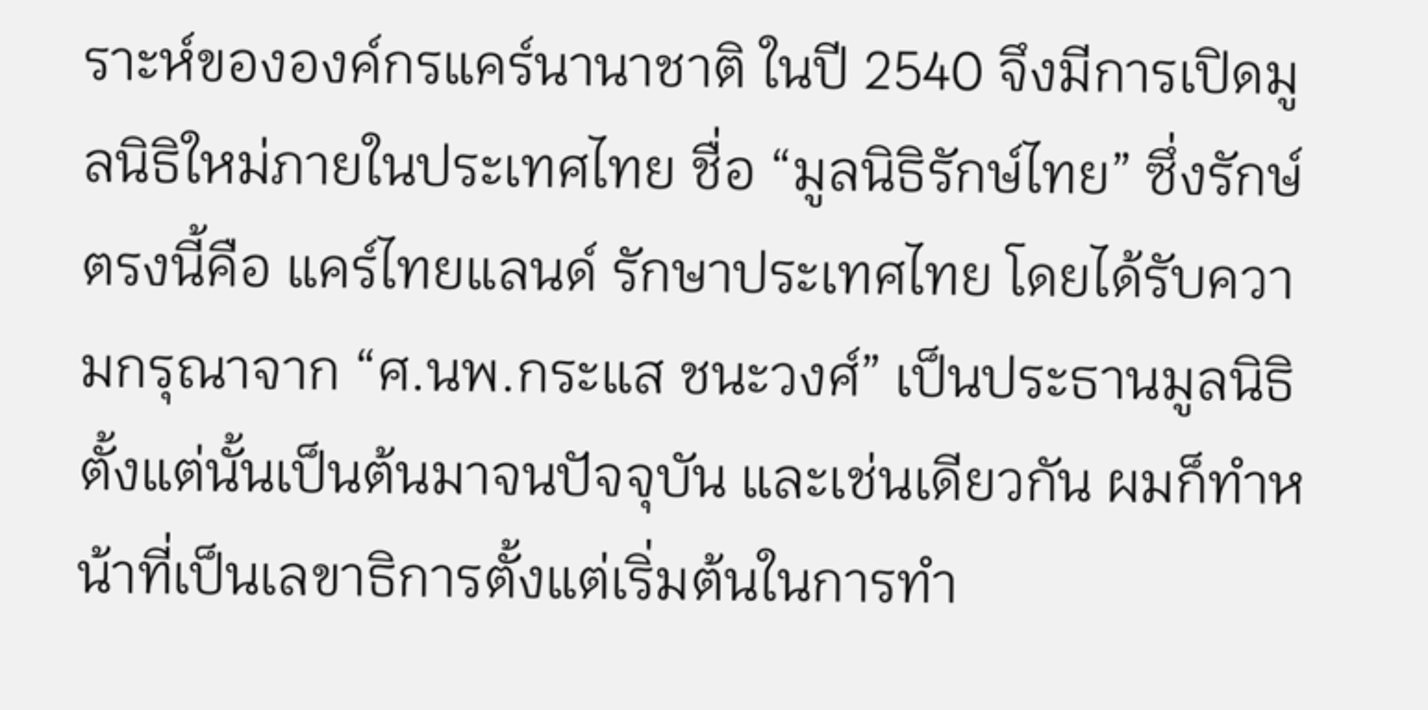ราะห์ขององค์กรแคร์นานาชาติ ในปี 2540 จึงมีการเปิดมูลนิธิใหม่ภายในประเทศไทย ชื่อ “มูลนิธิรักษ์ไทย” ซึ่งรักษ์ตรงนี้คือ แคร์ไทยแลนด์ รักษาประเทศไทย โดยได้รับความกรุณาจาก “ศ.นพ.กระแส ชนะวงศ์” เป็นประธานมูลนิธิ ตั้งแต่นั้นเป็นต้นมาจนปัจจุบัน และเช่นเดียวกัน ผมก็ทำหน้าที่เป็นเลขาธิการตั้งแต่เริ่มต้นในการทำ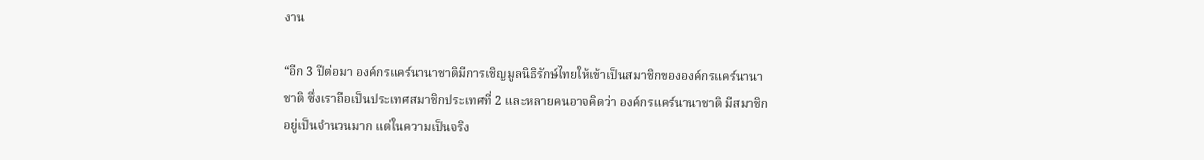งาน

“อีก 3 ปีต่อมา องค์กรแคร์นานาชาติมีการเชิญมูลนิธิรักษ์ไทยให้เข้าเป็นสมาชิกขององค์กรแคร์นานาชาติ ซึ่งเราถือเป็นประเทศสมาชิกประเทศที่ 2 และหลายคนอาจคิดว่า องค์กรแคร์นานาชาติ มีสมาชิกอยู่เป็นจำนวนมาก แต่ในความเป็นจริง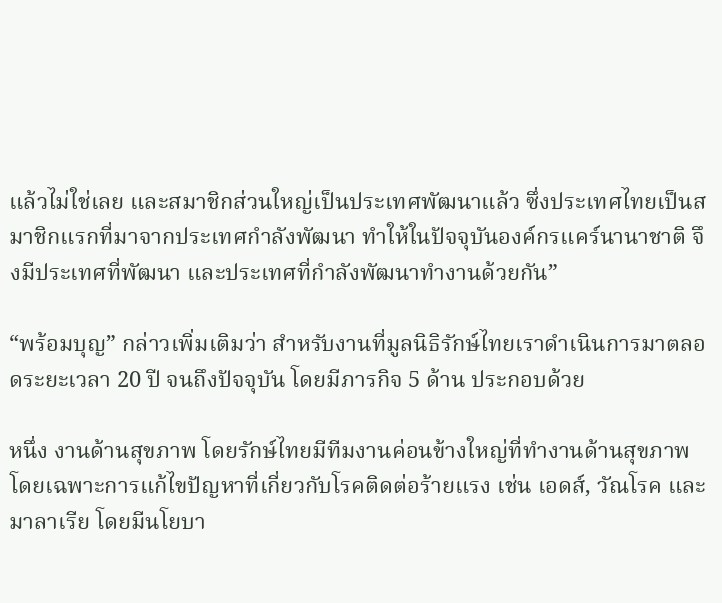แล้วไม่ใช่เลย และสมาชิกส่วนใหญ่เป็นประเทศพัฒนาแล้ว ซึ่งประเทศไทยเป็นสมาชิกแรกที่มาจากประเทศกำลังพัฒนา ทำให้ในปัจจุบันองค์กรแคร์นานาชาติ จึงมีประเทศที่พัฒนา และประเทศที่กำลังพัฒนาทำงานด้วยกัน”

“พร้อมบุญ” กล่าวเพิ่มเติมว่า สำหรับงานที่มูลนิธิรักษ์ไทยเราดำเนินการมาตลอดระยะเวลา 20 ปี จนถึงปัจจุบัน โดยมีภารกิจ 5 ด้าน ประกอบด้วย

หนึ่ง งานด้านสุขภาพ โดยรักษ์ไทยมีทีมงานค่อนข้างใหญ่ที่ทำงานด้านสุขภาพ โดยเฉพาะการแก้ไขปัญหาที่เกี่ยวกับโรคติดต่อร้ายแรง เช่น เอดส์, วัณโรค และมาลาเรีย โดยมีนโยบา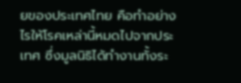ยของประเทศไทย คือทำอย่างไรให้โรคเหล่านี้หมดไปจากประเทศ ซึ่งมูลนิธิได้ทำงานทั้งระ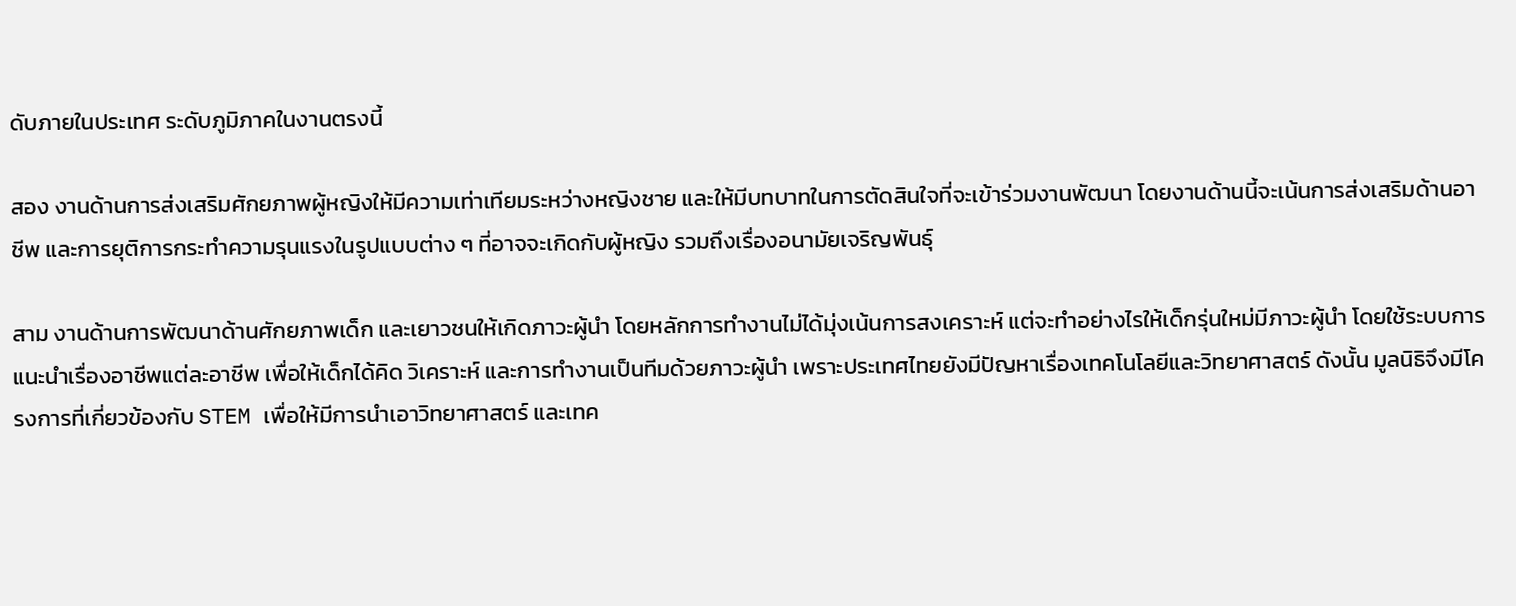ดับภายในประเทศ ระดับภูมิภาคในงานตรงนี้

สอง งานด้านการส่งเสริมศักยภาพผู้หญิงให้มีความเท่าเทียมระหว่างหญิงชาย และให้มีบทบาทในการตัดสินใจที่จะเข้าร่วมงานพัฒนา โดยงานด้านนี้จะเน้นการส่งเสริมด้านอาชีพ และการยุติการกระทำความรุนแรงในรูปแบบต่าง ๆ ที่อาจจะเกิดกับผู้หญิง รวมถึงเรื่องอนามัยเจริญพันธุ์

สาม งานด้านการพัฒนาด้านศักยภาพเด็ก และเยาวชนให้เกิดภาวะผู้นำ โดยหลักการทำงานไม่ได้มุ่งเน้นการสงเคราะห์ แต่จะทำอย่างไรให้เด็กรุ่นใหม่มีภาวะผู้นำ โดยใช้ระบบการแนะนำเรื่องอาชีพแต่ละอาชีพ เพื่อให้เด็กได้คิด วิเคราะห์ และการทำงานเป็นทีมด้วยภาวะผู้นำ เพราะประเทศไทยยังมีปัญหาเรื่องเทคโนโลยีและวิทยาศาสตร์ ดังนั้น มูลนิธิจึงมีโครงการที่เกี่ยวข้องกับ STEM เพื่อให้มีการนำเอาวิทยาศาสตร์ และเทค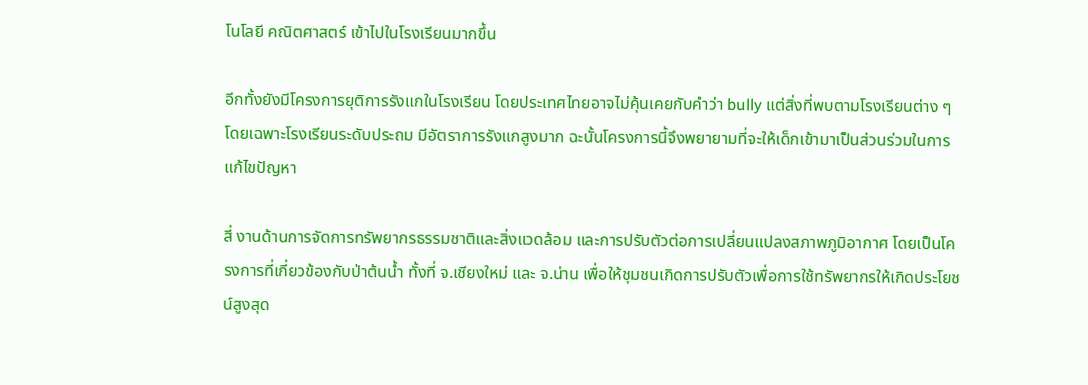โนโลยี คณิตศาสตร์ เข้าไปในโรงเรียนมากขึ้น

อีกทั้งยังมีโครงการยุติการรังแกในโรงเรียน โดยประเทศไทยอาจไม่คุ้นเคยกับคำว่า bully แต่สิ่งที่พบตามโรงเรียนต่าง ๆ โดยเฉพาะโรงเรียนระดับประถม มีอัตราการรังแกสูงมาก ฉะนั้นโครงการนี้จึงพยายามที่จะให้เด็กเข้ามาเป็นส่วนร่วมในการแก้ไขปัญหา

สี่ งานด้านการจัดการทรัพยากรธรรมชาติและสิ่งแวดล้อม และการปรับตัวต่อการเปลี่ยนแปลงสภาพภูมิอากาศ โดยเป็นโครงการที่เกี่ยวข้องกับป่าต้นน้ำ ทั้งที่ จ.เชียงใหม่ และ จ.น่าน เพื่อให้ชุมชนเกิดการปรับตัวเพื่อการใช้ทรัพยากรให้เกิดประโยชน์สูงสุด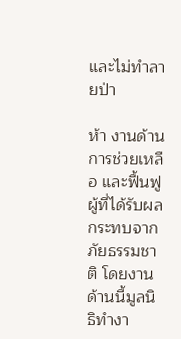และไม่ทำลายป่า

ห้า งานด้านการช่วยเหลือ และฟื้นฟูผู้ที่ได้รับผลกระทบจากภัยธรรมชาติ โดยงานด้านนี้มูลนิธิทำงา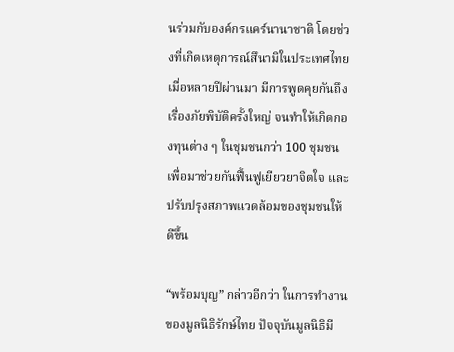นร่วมกับองค์กรแคร์นานาชาติ โดยช่วงที่เกิดเหตุการณ์สึนามิในประเทศไทยเมื่อหลายปีผ่านมา มีการพูดคุยกันถึงเรื่องภัยพิบัติครั้งใหญ่ จนทำให้เกิดกองทุนต่าง ๆ ในชุมชนกว่า 100 ชุมชน เพื่อมาช่วยกันฟื้นฟูเยียวยาจิตใจ และปรับปรุงสภาพแวดล้อมของชุมชนให้ดีขึ้น

“พร้อมบุญ” กล่าวอีกว่า ในการทำงานของมูลนิธิรักษ์ไทย ปัจจุบันมูลนิธิมี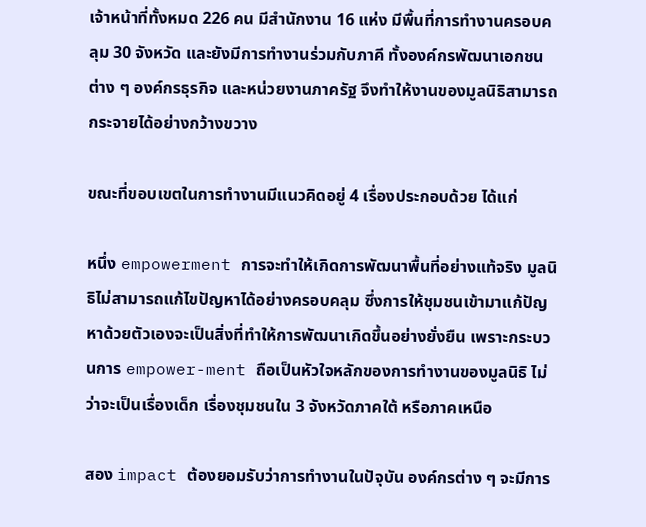เจ้าหน้าที่ทั้งหมด 226 คน มีสำนักงาน 16 แห่ง มีพื้นที่การทำงานครอบคลุม 30 จังหวัด และยังมีการทำงานร่วมกับภาคี ทั้งองค์กรพัฒนาเอกชนต่าง ๆ องค์กรธุรกิจ และหน่วยงานภาครัฐ จึงทำให้งานของมูลนิธิสามารถกระจายได้อย่างกว้างขวาง

ขณะที่ขอบเขตในการทำงานมีแนวคิดอยู่ 4 เรื่องประกอบด้วย ได้แก่

หนึ่ง empowerment การจะทำให้เกิดการพัฒนาพื้นที่อย่างแท้จริง มูลนิธิไม่สามารถแก้ไขปัญหาได้อย่างครอบคลุม ซึ่งการให้ชุมชนเข้ามาแก้ปัญหาด้วยตัวเองจะเป็นสิ่งที่ทำให้การพัฒนาเกิดขึ้นอย่างยั่งยืน เพราะกระบวนการ empower-ment ถือเป็นหัวใจหลักของการทำงานของมูลนิธิ ไม่ว่าจะเป็นเรื่องเด็ก เรื่องชุมชนใน 3 จังหวัดภาคใต้ หรือภาคเหนือ

สอง impact ต้องยอมรับว่าการทำงานในปัจุบัน องค์กรต่าง ๆ จะมีการ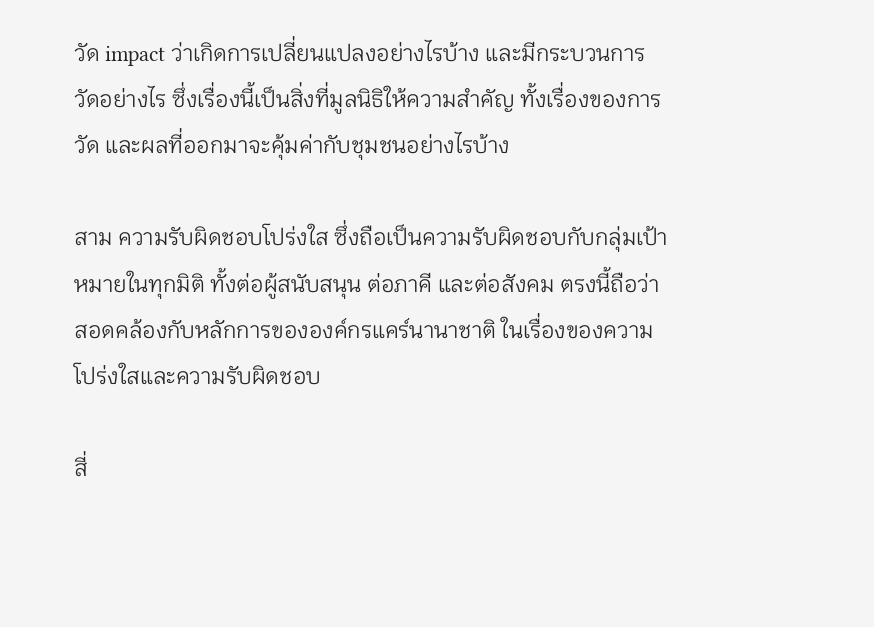วัด impact ว่าเกิดการเปลี่ยนแปลงอย่างไรบ้าง และมีกระบวนการวัดอย่างไร ซึ่งเรื่องนี้เป็นสิ่งที่มูลนิธิให้ความสำคัญ ทั้งเรื่องของการวัด และผลที่ออกมาจะคุ้มค่ากับชุมชนอย่างไรบ้าง

สาม ความรับผิดชอบโปร่งใส ซึ่งถือเป็นความรับผิดชอบกับกลุ่มเป้าหมายในทุกมิติ ทั้งต่อผู้สนับสนุน ต่อภาคี และต่อสังคม ตรงนี้ถือว่าสอดคล้องกับหลักการขององค์กรแคร์นานาชาติ ในเรื่องของความโปร่งใสและความรับผิดชอบ

สี่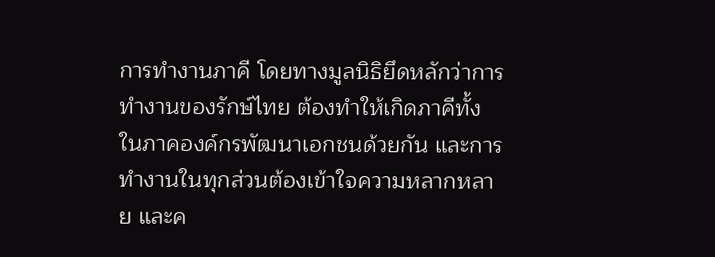การทำงานภาคี โดยทางมูลนิธิยึดหลักว่าการทำงานของรักษ์ไทย ต้องทำให้เกิดภาคีทั้งในภาคองค์กรพัฒนาเอกชนด้วยกัน และการทำงานในทุกส่วนต้องเข้าใจความหลากหลาย และค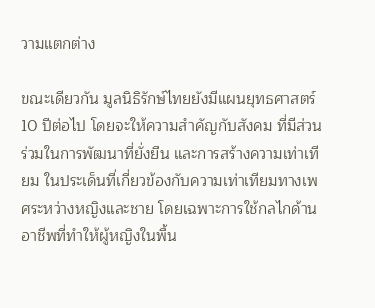วามแตกต่าง

ขณะเดียวกัน มูลนิธิรักษ์ไทยยังมีแผนยุทธศาสตร์ 10 ปีต่อไป โดยจะให้ความสำคัญกับสังคม ที่มีส่วนร่วมในการพัฒนาที่ยั่งยืน และการสร้างความเท่าเทียม ในประเด็นที่เกี่ยวข้องกับความเท่าเทียมทางเพศระหว่างหญิงและชาย โดยเฉพาะการใช้กลไกด้านอาชีพที่ทำให้ผู้หญิงในพื้น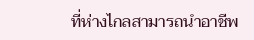ที่ห่างไกลสามารถนำอาชีพ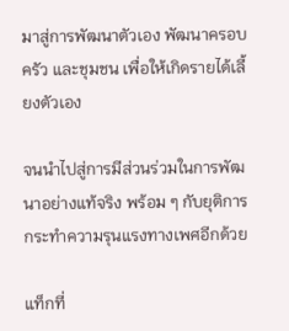มาสู่การพัฒนาตัวเอง พัฒนาครอบครัว และชุมชน เพื่อให้เกิดรายได้เลี้ยงตัวเอง

จนนำไปสู่การมีส่วนร่วมในการพัฒนาอย่างแท้จริง พร้อม ๆ กับยุติการกระทำความรุนแรงทางเพศอีกด้วย

แท็กที่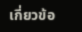เกี่ยวข้อ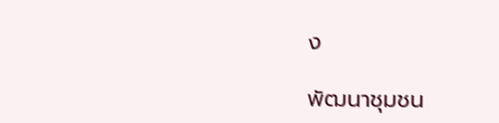ง

พัฒนาชุมชน